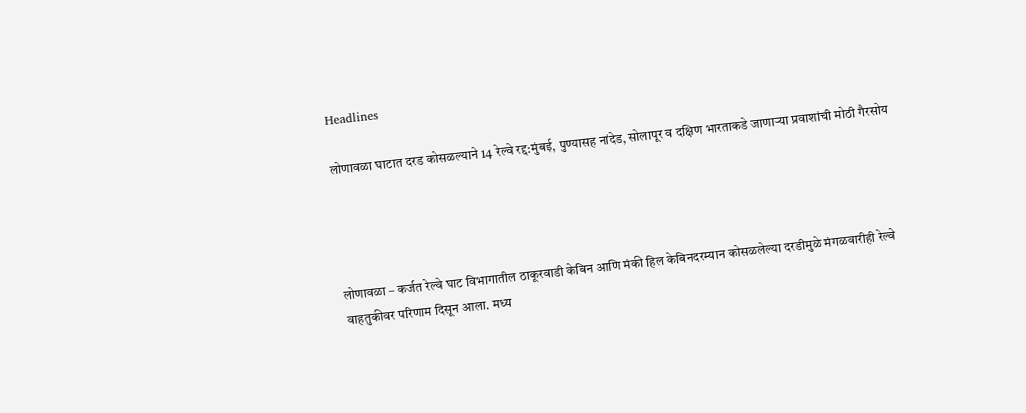Headlines

लोणावळा घाटात दरड कोसळल्याने 14 रेल्वे रद्द:मुंबई, पुण्यासह नांदेड, सोलापूर व दक्षिण भारताकडे जाणाऱ्या प्रवाशांची मोठी गैरसोय




लोणावळा – कर्जत रेल्वे घाट विभागातील ठाकूरवाडी केबिन आणि मंकी हिल केबिनदरम्यान कोसळलेल्या दरडीमुळे मंगळवारीही रेल्वे वाहतुकीवर परिणाम दिसून आला. मध्य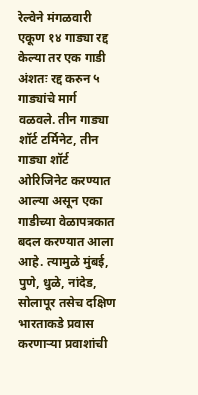रेल्वेने मंगळवारी एकूण १४ गाड्या रद्द केल्या तर एक गाडी अंशतः रद्द करुन ५ गाड्यांचे मार्ग वळवले. तीन गाड्या शॉर्ट टर्मिनेट, तीन गाड्या शॉर्ट ओरिजिनेट करण्यात आल्या असून एका गाडीच्या वेळापत्रकात बदल करण्यात आला आहे. त्यामुळे मुंबई, पुणे, धुळे, नांदेड, सोलापूर तसेच दक्षिण भारताकडे प्रवास करणाऱ्या प्रवाशांची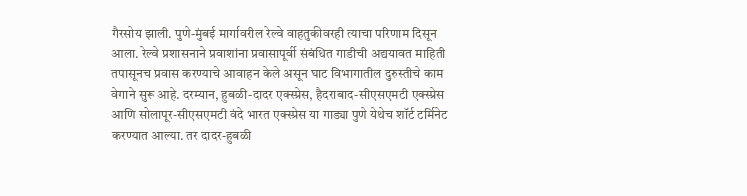गैरसोय झाली. पुणे-मुंबई मार्गावरील रेल्वे वाहतुकीवरही त्याचा परिणाम दिसून आला. रेल्वे प्रशासनाने प्रवाशांना प्रवासापूर्वी संबंधित गाडीची अद्ययावत माहिती तपासूनच प्रवास करण्याचे आवाहन केले असून घाट विभागातील दुरुस्तीचे काम वेगाने सुरू आहे. दरम्यान, हुबळी-दादर एक्स्प्रेस, हैदराबाद-सीएसएमटी एक्स्प्रेस आणि सोलापूर-सीएसएमटी वंदे भारत एक्स्प्रेस या गाड्या पुणे येथेच शॉर्ट टर्मिनेट करण्यात आल्या. तर दादर-हुबळी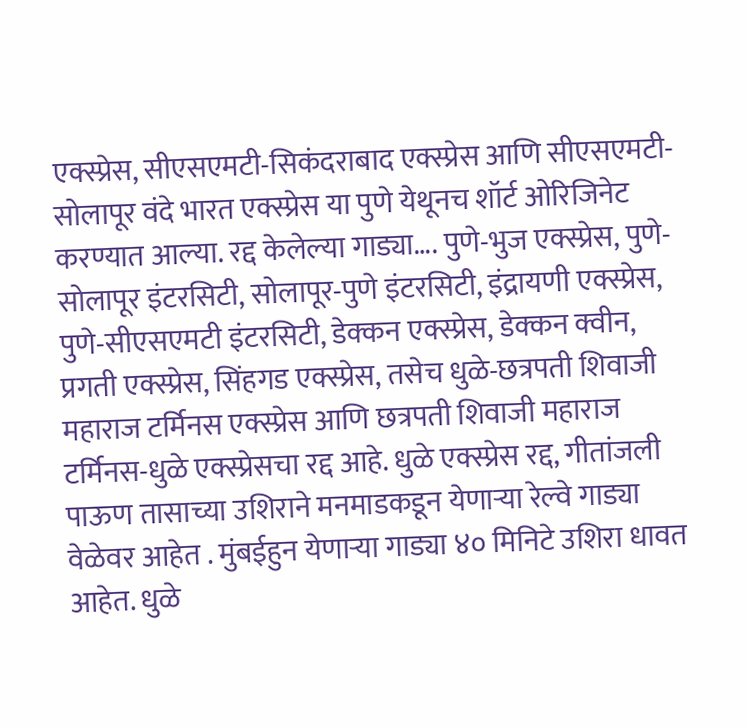एक्स्प्रेस, सीएसएमटी-सिकंदराबाद एक्स्प्रेस आणि सीएसएमटी-सोलापूर वंदे भारत एक्स्प्रेस या पुणे येथूनच शॉर्ट ओरिजिनेट करण्यात आल्या. रद्द केलेल्या गाड्या…. पुणे-भुज एक्स्प्रेस, पुणे-सोलापूर इंटरसिटी, सोलापूर-पुणे इंटरसिटी, इंद्रायणी एक्स्प्रेस, पुणे-सीएसएमटी इंटरसिटी, डेक्कन एक्स्प्रेस, डेक्कन क्वीन, प्रगती एक्स्प्रेस, सिंहगड एक्स्प्रेस, तसेच धुळे-छत्रपती शिवाजी महाराज टर्मिनस एक्स्प्रेस आणि छत्रपती शिवाजी महाराज टर्मिनस-धुळे एक्स्प्रेसचा रद्द आहे. धुळे एक्स्प्रेस रद्द, गीतांजली पाऊण तासाच्या उशिराने मनमाडकडून येणाऱ्या रेल्वे गाड्या वेळेवर आहेत . मुंबईहुन येणाऱ्या गाड्या ४० मिनिटे उशिरा धावत आहेत. धुळे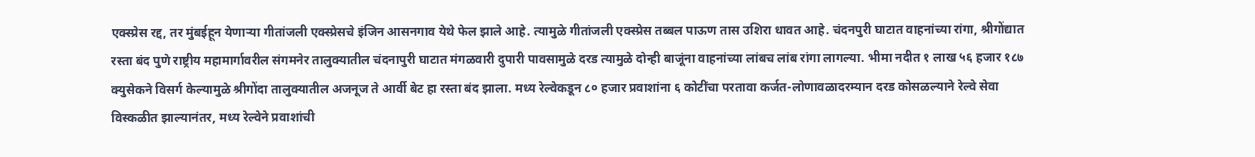एक्स्प्रेस रद्द, तर मुंबईहून येणाऱ्या गीतांजली एक्स्प्रेसचे इंजिन आसनगाव येथे फेल झाले आहे. त्यामुळे गीतांजली एक्स्प्रेस तब्बल पाऊण तास उशिरा धावत आहे. चंदनपुरी घाटात वाहनांच्या रांगा, श्रीगोंद्यात रस्ता बंद पुणे राष्ट्रीय महामार्गावरील संगमनेर तालुक्यातील चंदनापुरी घाटात मंगळवारी दुपारी पावसामुळे दरड त्यामुळे दोन्ही बाजूंना वाहनांच्या लांबच लांब रांगा लागल्या. भीमा नदीत १ लाख ५६ हजार १८७ क्युसेकने विसर्ग केल्यामुळे श्रीगोंदा तालुक्यातील अजनूज ते आर्वी बेट हा रस्ता बंद झाला. मध्य रेल्वेकडून ८० हजार प्रवाशांना ६ कोटींचा परतावा कर्जत-लोणावळादरम्यान दरड कोसळल्याने रेल्वे सेवा विस्कळीत झाल्यानंतर, मध्य रेल्वेने प्रवाशांची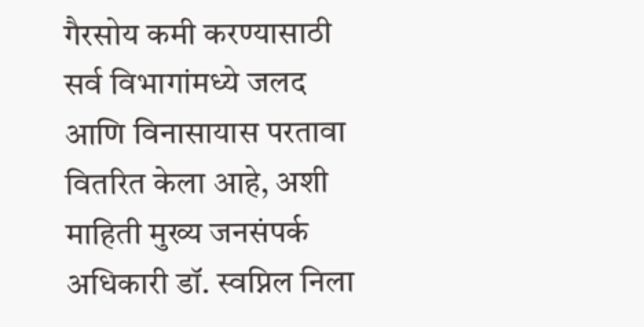गैरसोय कमी करण्यासाठी सर्व विभागांमध्ये जलद आणि विनासायास परतावा वितरित केला आहे, अशी माहिती मुख्य जनसंपर्क अधिकारी डॉ. स्वप्निल निला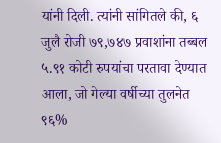यांनी दिली. त्यांनी सांगितले की, ६ जुलै रोजी ७९,७४७ प्रवाशांना तब्बल ५.९१ कोटी रुपयांचा परतावा देण्यात आला, जो गेल्या वर्षीच्या तुलनेत ९६%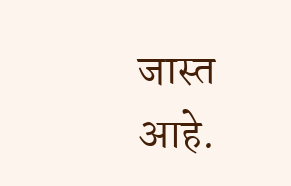जास्त आहे.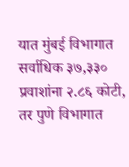यात मुंबई विभागात सर्वाधिक ३७,३३० प्रवाशांना २.८६ कोटी, तर पुणे विभागात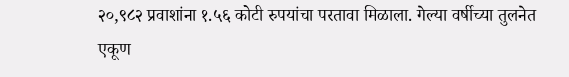२०,९८२ प्रवाशांना १.५६ कोटी रुपयांचा परतावा मिळाला. गेल्या वर्षीच्या तुलनेत एकूण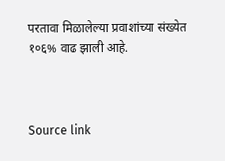परतावा मिळालेल्या प्रवाशांच्या संख्येत १०६% वाढ झाली आहे.



Source link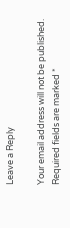Leave a Reply

Your email address will not be published. Required fields are marked *